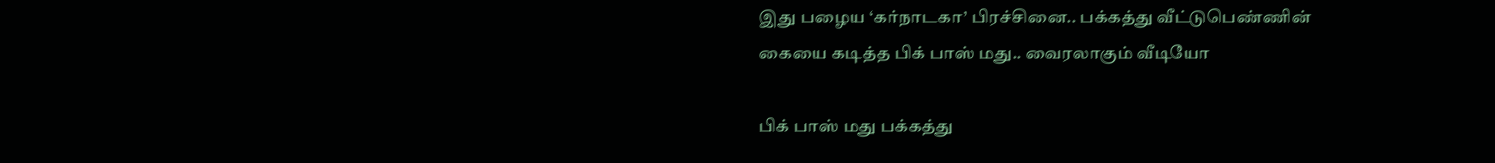இது பழைய ‘கர்நாடகா’ பிரச்சினை.. பக்கத்து வீட்டுபெண்ணின் கையை கடித்த பிக் பாஸ் மது.. வைரலாகும் வீடியோ

பிக் பாஸ் மது பக்கத்து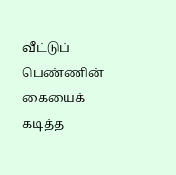வீட்டுப் பெண்ணின் கையைக் கடித்த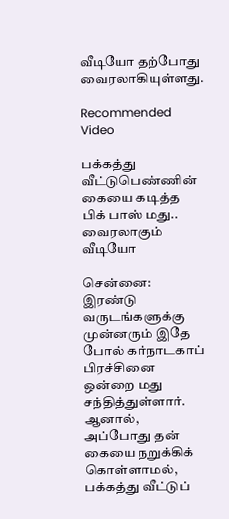வீடியோ தற்போது வைரலாகியுள்ளது.

Recommended Video

பக்கத்து வீட்டுபெண்ணின் கையை கடித்த பிக் பாஸ் மது.. வைரலாகும் வீடியோ

சென்னை: இரண்டு வருடங்களுக்கு முன்னரும் இதே போல் கர்நாடகாப் பிரச்சினை ஒன்றை மது சந்தித்துள்ளார். ஆனால், அப்போது தன் கையை நறுக்கிக் கொள்ளாமல், பக்கத்து வீட்டுப்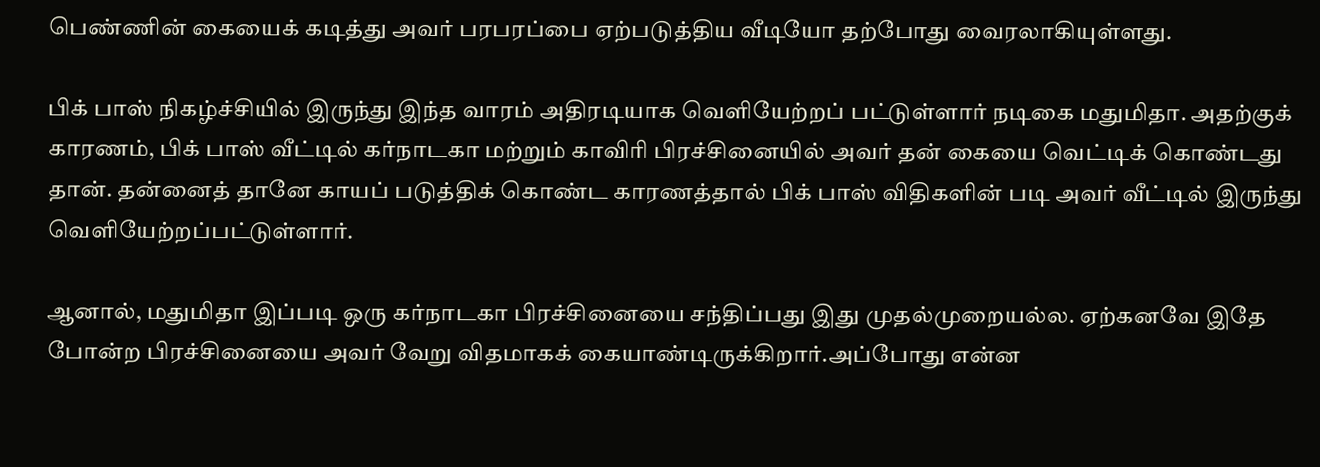பெண்ணின் கையைக் கடித்து அவர் பரபரப்பை ஏற்படுத்திய வீடியோ தற்போது வைரலாகியுள்ளது.

பிக் பாஸ் நிகழ்ச்சியில் இருந்து இந்த வாரம் அதிரடியாக வெளியேற்றப் பட்டுள்ளார் நடிகை மதுமிதா. அதற்குக் காரணம், பிக் பாஸ் வீட்டில் கர்நாடகா மற்றும் காவிரி பிரச்சினையில் அவர் தன் கையை வெட்டிக் கொண்டது தான். தன்னைத் தானே காயப் படுத்திக் கொண்ட காரணத்தால் பிக் பாஸ் விதிகளின் படி அவர் வீட்டில் இருந்து வெளியேற்றப்பட்டுள்ளார்.

ஆனால், மதுமிதா இப்படி ஒரு கர்நாடகா பிரச்சினையை சந்திப்பது இது முதல்முறையல்ல. ஏற்கனவே இதே போன்ற பிரச்சினையை அவர் வேறு விதமாகக் கையாண்டிருக்கிறார்.அப்போது என்ன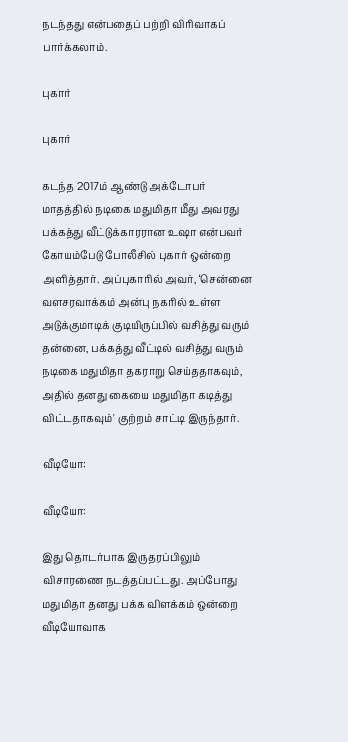நடந்தது என்பதைப் பற்றி விரிவாகப் பார்க்கலாம்.

புகார்

புகார்

கடந்த 2017ம் ஆண்டு அக்டோபர் மாதத்தில் நடிகை மதுமிதா மீது அவரது பக்கத்து வீட்டுக்காரரான உஷா என்பவர் கோயம்பேடு போலீசில் புகார் ஒன்றை அளித்தார். அப்புகாரில் அவர், ‘சென்னை வளசரவாக்கம் அன்பு நகரில் உள்ள அடுக்குமாடிக் குடியிருப்பில் வசித்து வரும் தன்னை, பக்கத்து வீட்டில் வசித்து வரும் நடிகை மதுமிதா தகராறு செய்ததாகவும், அதில் தனது கையை மதுமிதா கடித்து விட்டதாகவும்' குற்றம் சாட்டி இருந்தார்.

வீடியோ:

வீடியோ:

இது தொடர்பாக இருதரப்பிலும் விசாரணை நடத்தப்பட்டது. அப்போது மதுமிதா தனது பக்க விளக்கம் ஒன்றை வீடியோவாக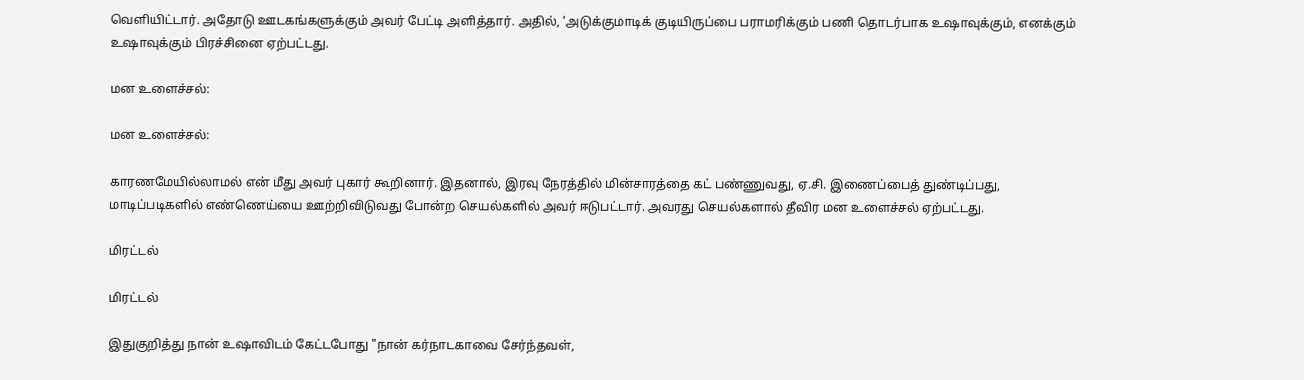வெளியிட்டார். அதோடு ஊடகங்களுக்கும் அவர் பேட்டி அளித்தார். அதில், ‘அடுக்குமாடிக் குடியிருப்பை பராமரிக்கும் பணி தொடர்பாக உஷாவுக்கும், எனக்கும் உஷாவுக்கும் பிரச்சினை ஏற்பட்டது.

மன உளைச்சல்:

மன உளைச்சல்:

காரணமேயில்லாமல் என் மீது அவர் புகார் கூறினார். இதனால், இரவு நேரத்தில் மின்சாரத்தை கட் பண்ணுவது, ஏ.சி. இணைப்பைத் துண்டிப்பது, மாடிப்படிகளில் எண்ணெய்யை ஊற்றிவிடுவது போன்ற செயல்களில் அவர் ஈடுபட்டார். அவரது செயல்களால் தீவிர மன உளைச்சல் ஏற்பட்டது.

மிரட்டல்

மிரட்டல்

இதுகுறித்து நான் உஷாவிடம் கேட்டபோது "நான் கர்நாடகாவை சேர்ந்தவள்,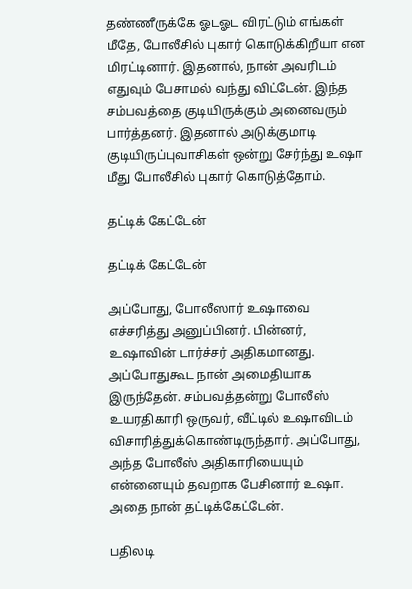தண்ணீருக்கே ஓடஓட விரட்டும் எங்கள் மீதே, போலீசில் புகார் கொடுக்கிறீயா என மிரட்டினார். இதனால், நான் அவரிடம் எதுவும் பேசாமல் வந்து விட்டேன். இந்த சம்பவத்தை குடியிருக்கும் அனைவரும் பார்த்தனர். இதனால் அடுக்குமாடி குடியிருப்புவாசிகள் ஒன்று சேர்ந்து உஷா மீது போலீசில் புகார் கொடுத்தோம்.

தட்டிக் கேட்டேன்

தட்டிக் கேட்டேன்

அப்போது, போலீஸார் உஷாவை எச்சரித்து அனுப்பினர். பின்னர், உஷாவின் டார்ச்சர் அதிகமானது. அப்போதுகூட நான் அமைதியாக இருந்தேன். சம்பவத்தன்று போலீஸ் உயரதிகாரி ஒருவர், வீட்டில் உஷாவிடம் விசாரித்துக்கொண்டிருந்தார். அப்போது, அந்த போலீஸ் அதிகாரியையும் என்னையும் தவறாக பேசினார் உஷா. அதை நான் தட்டிக்கேட்டேன்.

பதிலடி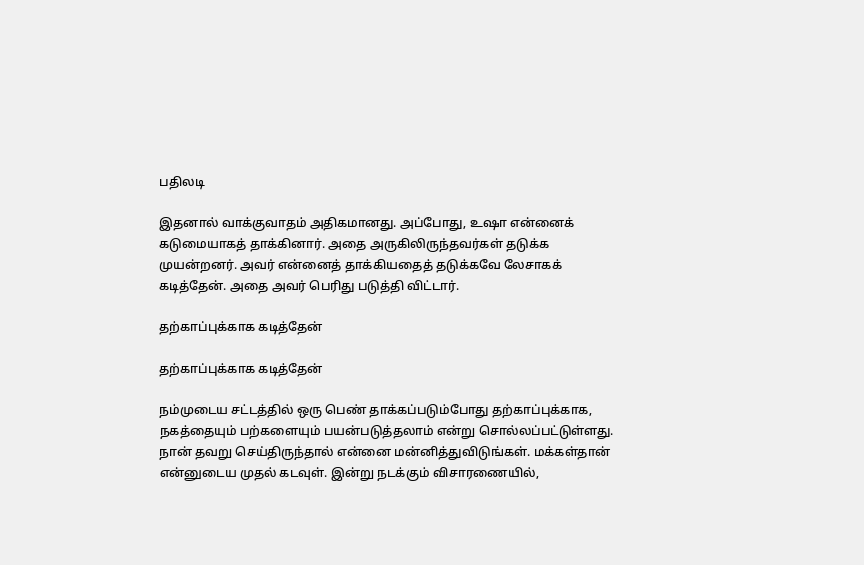பதிலடி

இதனால் வாக்குவாதம் அதிகமானது. அப்போது, உஷா என்னைக் கடுமையாகத் தாக்கினார். அதை அருகிலிருந்தவர்கள் தடுக்க முயன்றனர். அவர் என்னைத் தாக்கியதைத் தடுக்கவே லேசாகக் கடித்தேன். அதை அவர் பெரிது படுத்தி விட்டார்.

தற்காப்புக்காக கடித்தேன்

தற்காப்புக்காக கடித்தேன்

நம்முடைய சட்டத்தில் ஒரு பெண் தாக்கப்படும்போது தற்காப்புக்காக, நகத்தையும் பற்களையும் பயன்படுத்தலாம் என்று சொல்லப்பட்டுள்ளது. நான் தவறு செய்திருந்தால் என்னை மன்னித்துவிடுங்கள். மக்கள்தான் என்னுடைய முதல் கடவுள். இன்று நடக்கும் விசாரணையில்,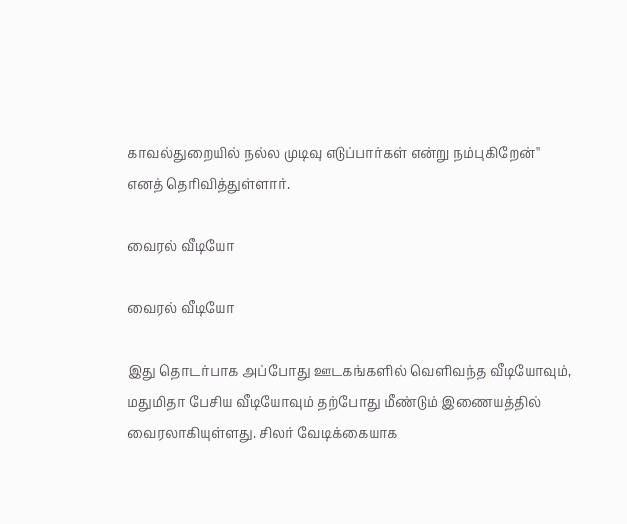காவல்துறையில் நல்ல முடிவு எடுப்பார்கள் என்று நம்புகிறேன்'' எனத் தெரிவித்துள்ளார்.

வைரல் வீடியோ

வைரல் வீடியோ

இது தொடர்பாக அப்போது ஊடகங்களில் வெளிவந்த வீடியோவும், மதுமிதா பேசிய வீடியோவும் தற்போது மீண்டும் இணையத்தில் வைரலாகியுள்ளது. சிலர் வேடிக்கையாக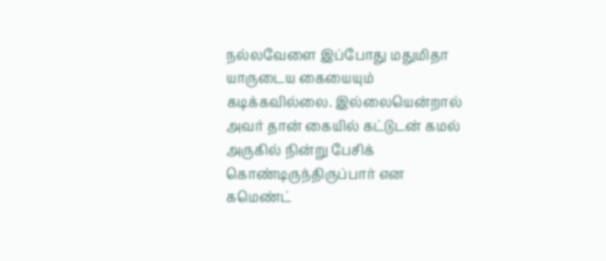நல்லவேளை இப்போது மதுமிதா யாருடைய கையையும் கடிக்கவில்லை. இல்லையென்றால் அவர் தான் கையில் கட்டுடன் கமல் அருகில் நின்று பேசிக் கொண்டிருந்திருப்பார் என கமெண்ட்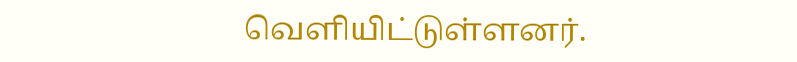வெளியிட்டுள்ளனர்.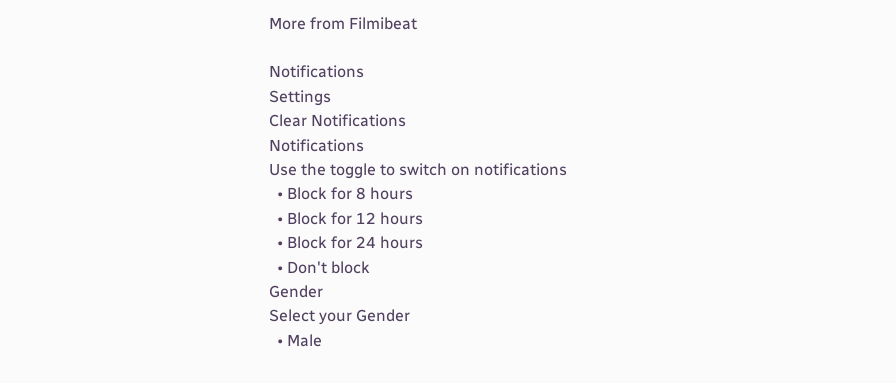More from Filmibeat

Notifications
Settings
Clear Notifications
Notifications
Use the toggle to switch on notifications
  • Block for 8 hours
  • Block for 12 hours
  • Block for 24 hours
  • Don't block
Gender
Select your Gender
  • Male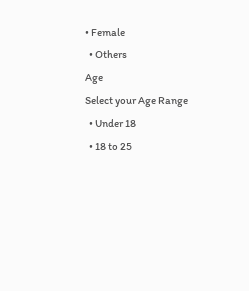• Female
  • Others
Age
Select your Age Range
  • Under 18
  • 18 to 25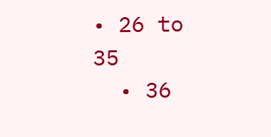• 26 to 35
  • 36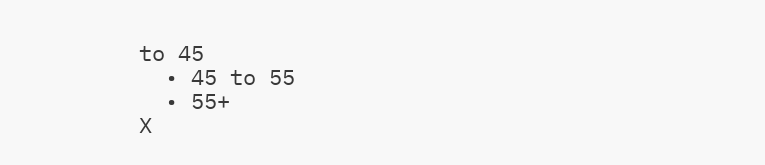to 45
  • 45 to 55
  • 55+
X